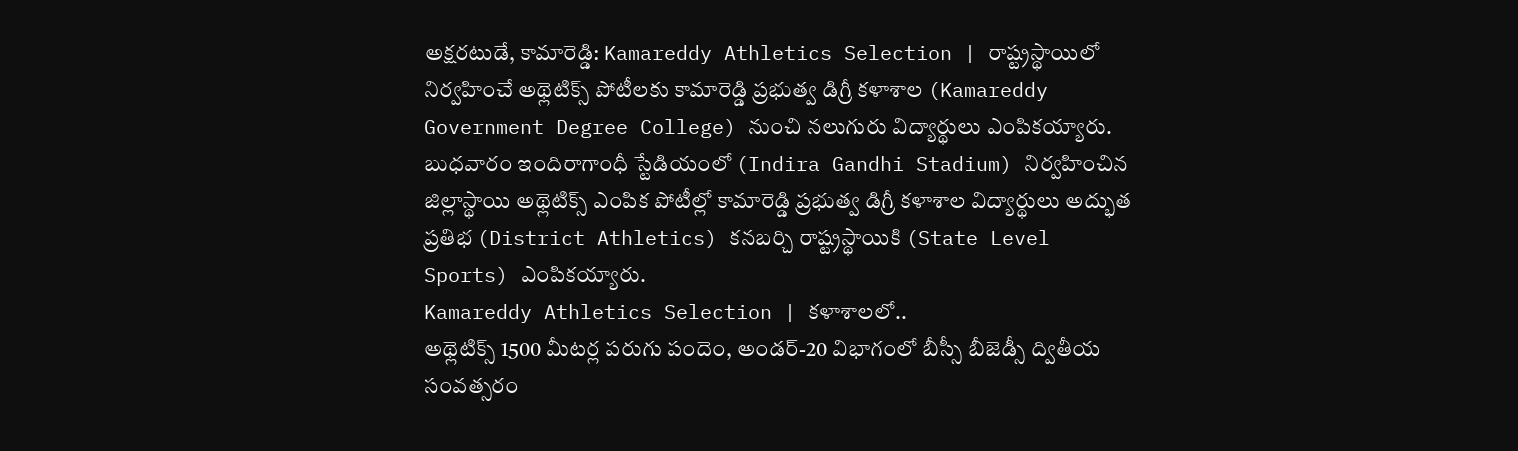అక్షరటుడే, కామారెడ్డి: Kamareddy Athletics Selection | రాష్ట్రస్థాయిలో నిర్వహించే అథ్లెటిక్స్ పోటీలకు కామారెడ్డి ప్రభుత్వ డిగ్రీ కళాశాల (Kamareddy Government Degree College) నుంచి నలుగురు విద్యార్థులు ఎంపికయ్యారు. బుధవారం ఇందిరాగాంధీ స్టేడియంలో (Indira Gandhi Stadium) నిర్వహించిన జిల్లాస్థాయి అథ్లెటిక్స్ ఎంపిక పోటీల్లో కామారెడ్డి ప్రభుత్వ డిగ్రీ కళాశాల విద్యార్థులు అద్భుత ప్రతిభ (District Athletics) కనబర్చి రాష్ట్రస్థాయికి (State Level Sports) ఎంపికయ్యారు.
Kamareddy Athletics Selection | కళాశాలలో..
అథ్లెటిక్స్ 1500 మీటర్ల పరుగు పందెం, అండర్-20 విభాగంలో బీస్సీ బీజెడ్సీ ద్వితీయ సంవత్సరం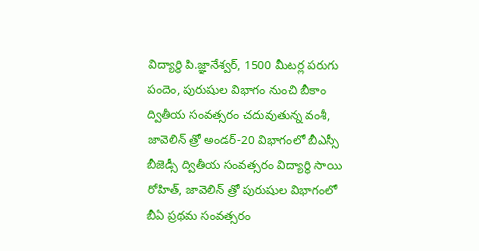విద్యార్థి పి.జ్ఞానేశ్వర్, 1500 మీటర్ల పరుగు పందెం, పురుషుల విభాగం నుంచి బీకాం ద్వితీయ సంవత్సరం చదువుతున్న వంశీ, జావెలిన్ త్రో అండర్-20 విభాగంలో బీఎస్సీ బీజెడ్సీ ద్వితీయ సంవత్సరం విద్యార్థి సాయి రోహిత్, జావెలిన్ త్రో పురుషుల విభాగంలో బీఏ ప్రథమ సంవత్సరం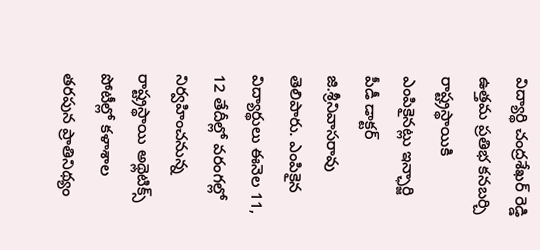విద్యార్థి చంద్రశేఖర్ రెడ్డి ఉత్తమ ప్రతిభ కనబర్చి రాష్ట్రస్థాయికి ఎంపికైనట్లు ఇన్ఛార్జి పీడీ డాక్టర్ జి.శ్రీనివాసరావు తెలిపారు. ఎంపికైన విద్యార్థులు ఈనెల 11, 12 తేదీల్లో వరంగల్లో నిర్వహించనున్న రాష్ట్రస్థాయి అథ్లెటిక్స్ పోటీల్లో కళాశాల తరపున ప్రాతినిథ్యం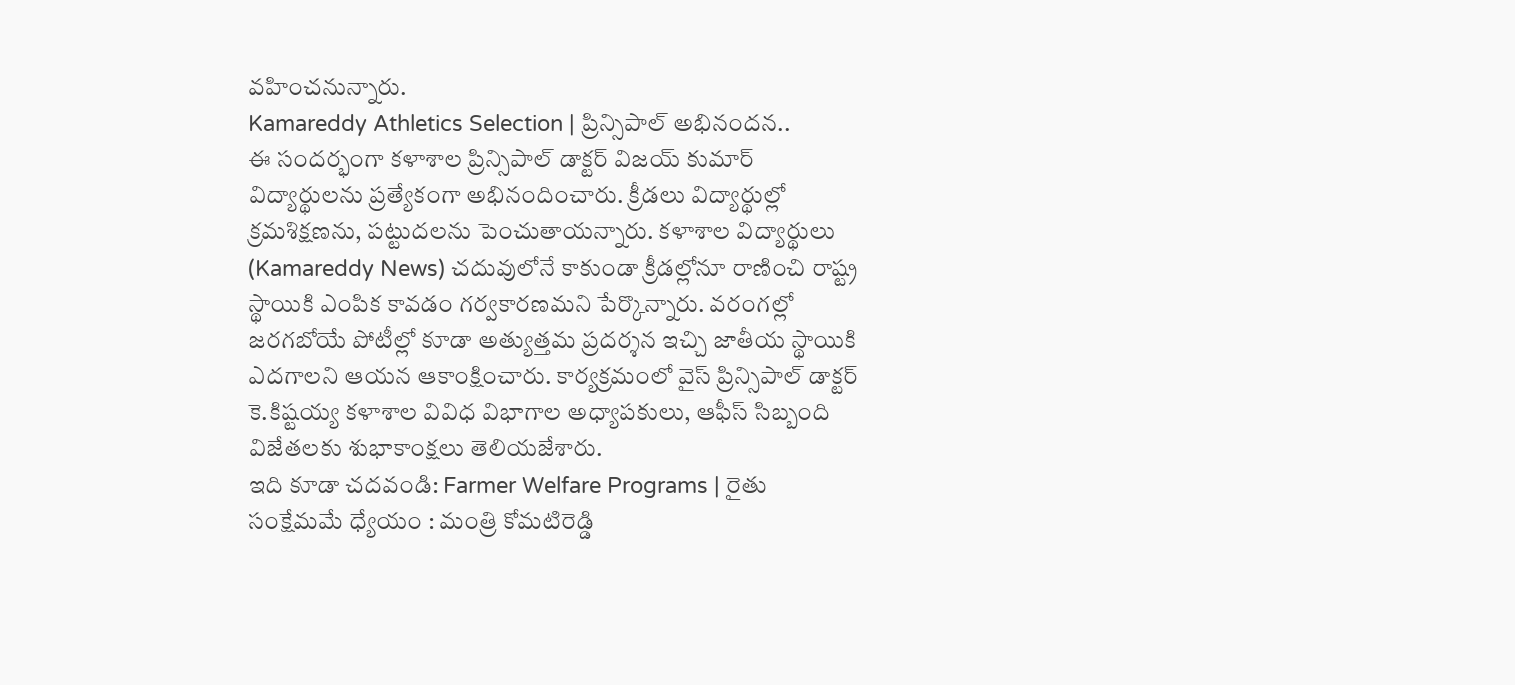వహించనున్నారు.
Kamareddy Athletics Selection | ప్రిన్సిపాల్ అభినందన..
ఈ సందర్భంగా కళాశాల ప్రిన్సిపాల్ డాక్టర్ విజయ్ కుమార్ విద్యార్థులను ప్రత్యేకంగా అభినందించారు. క్రీడలు విద్యార్థుల్లో క్రమశిక్షణను, పట్టుదలను పెంచుతాయన్నారు. కళాశాల విద్యార్థులు (Kamareddy News) చదువులోనే కాకుండా క్రీడల్లోనూ రాణించి రాష్ట్ర స్థాయికి ఎంపిక కావడం గర్వకారణమని పేర్కొన్నారు. వరంగల్లో జరగబోయే పోటీల్లో కూడా అత్యుత్తమ ప్రదర్శన ఇచ్చి జాతీయ స్థాయికి ఎదగాలని ఆయన ఆకాంక్షించారు. కార్యక్రమంలో వైస్ ప్రిన్సిపాల్ డాక్టర్ కె.కిష్టయ్య కళాశాల వివిధ విభాగాల అధ్యాపకులు, ఆఫీస్ సిబ్బంది విజేతలకు శుభాకాంక్షలు తెలియజేశారు.
ఇది కూడా చదవండి: Farmer Welfare Programs | రైతు సంక్షేమమే ధ్యేయం : మంత్రి కోమటిరెడ్డి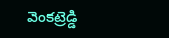వెంకట్రెడ్డి